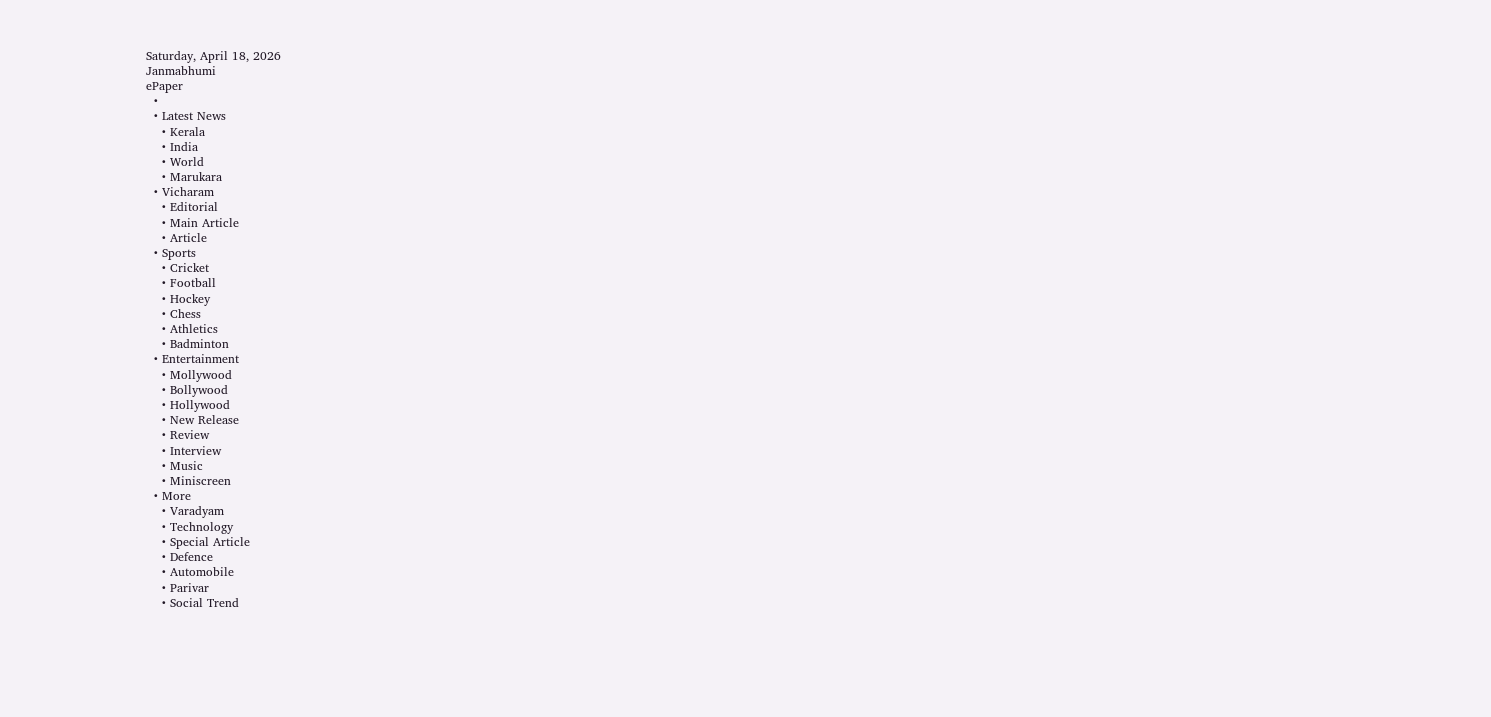Saturday, April 18, 2026
Janmabhumi
ePaper
  •
  • Latest News
    • Kerala
    • India
    • World
    • Marukara
  • Vicharam
    • Editorial
    • Main Article
    • Article
  • Sports
    • Cricket
    • Football
    • Hockey
    • Chess
    • Athletics
    • Badminton
  • Entertainment
    • Mollywood
    • Bollywood
    • Hollywood
    • New Release
    • Review
    • Interview
    • Music
    • Miniscreen
  • More
    • Varadyam
    • Technology
    • Special Article
    • Defence
    • Automobile
    • Parivar
    • Social Trend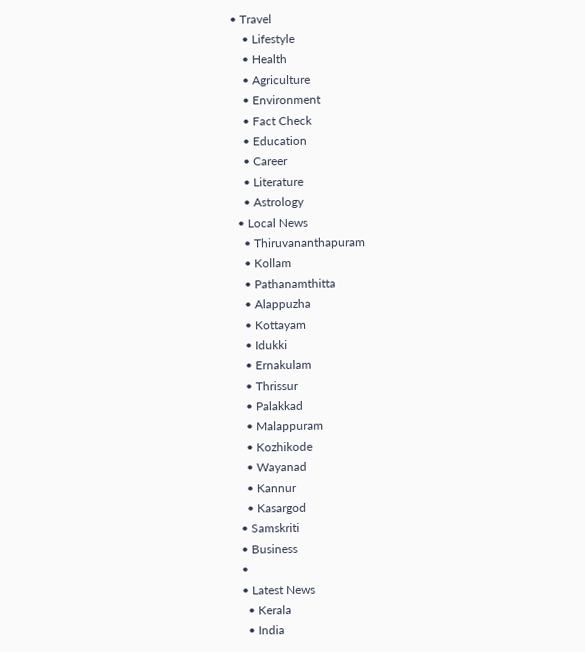• Travel
    • Lifestyle
    • Health
    • Agriculture
    • Environment
    • Fact Check
    • Education
    • Career
    • Literature
    • Astrology
  • Local News
    • Thiruvananthapuram
    • Kollam
    • Pathanamthitta
    • Alappuzha
    • Kottayam
    • Idukki
    • Ernakulam
    • Thrissur
    • Palakkad
    • Malappuram
    • Kozhikode
    • Wayanad
    • Kannur
    • Kasargod
  • Samskriti
  • Business
  •
  • Latest News
    • Kerala
    • India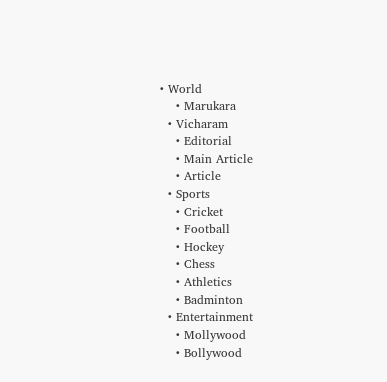• World
    • Marukara
  • Vicharam
    • Editorial
    • Main Article
    • Article
  • Sports
    • Cricket
    • Football
    • Hockey
    • Chess
    • Athletics
    • Badminton
  • Entertainment
    • Mollywood
    • Bollywood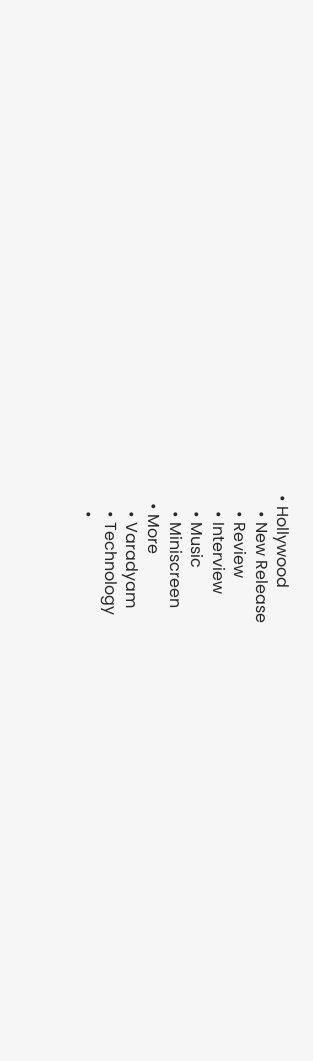• Hollywood
    • New Release
    • Review
    • Interview
    • Music
    • Miniscreen
  • More
    • Varadyam
    • Technology
    •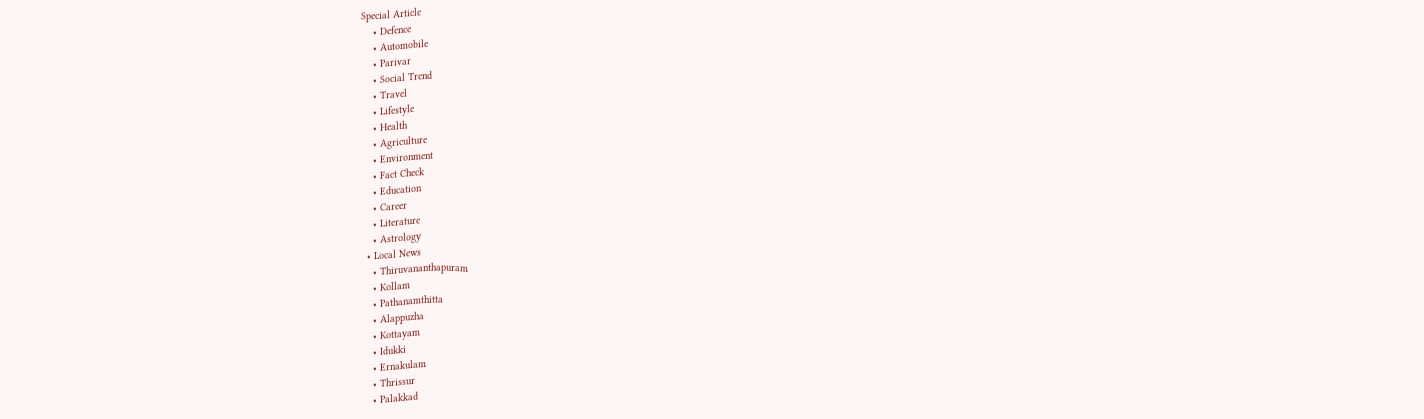Special Article
    • Defence
    • Automobile
    • Parivar
    • Social Trend
    • Travel
    • Lifestyle
    • Health
    • Agriculture
    • Environment
    • Fact Check
    • Education
    • Career
    • Literature
    • Astrology
  • Local News
    • Thiruvananthapuram
    • Kollam
    • Pathanamthitta
    • Alappuzha
    • Kottayam
    • Idukki
    • Ernakulam
    • Thrissur
    • Palakkad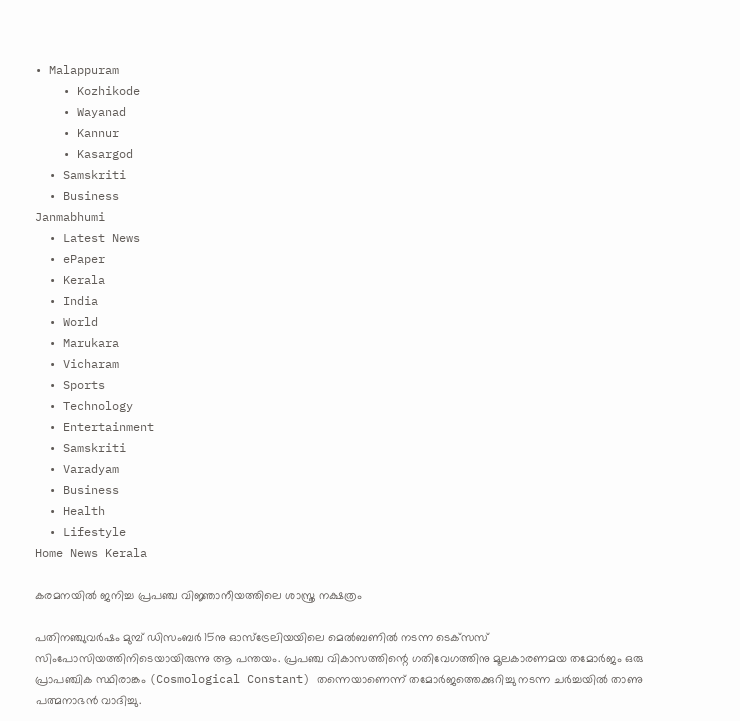• Malappuram
    • Kozhikode
    • Wayanad
    • Kannur
    • Kasargod
  • Samskriti
  • Business
Janmabhumi
  • Latest News
  • ePaper
  • Kerala
  • India
  • World
  • Marukara
  • Vicharam
  • Sports
  • Technology
  • Entertainment
  • Samskriti
  • Varadyam
  • Business
  • Health
  • Lifestyle
Home News Kerala

കരമനയില്‍ ജനിച്ച പ്രപഞ്ച വിജ്ഞാനീയത്തിലെ ശാസ്ത്ര നക്ഷത്രം

പതിനഞ്ചുവര്‍ഷം മുമ്പ് ഡിസംബര്‍ 15നു ഓസ്‌ട്രേലിയയിലെ മെല്‍ബണില്‍ നടന്ന ടെക്‌സസ് സിംപോസിയത്തിനിടെയായിരുന്നു ആ പന്തയം. പ്രപഞ്ച വികാസത്തിന്റെ ഗതിവേഗത്തിനു മൂലകാരണമയ തമോര്‍ജം ഒരു പ്രാപഞ്ചിക സ്ഥിരാങ്കം (Cosmological Constant) തന്നെയാണെന്ന് തമോര്‍ജത്തെക്കുറിച്ചു നടന്ന ചര്‍ച്ചയില്‍ താണു പത്മനാഭന്‍ വാദിച്ചു.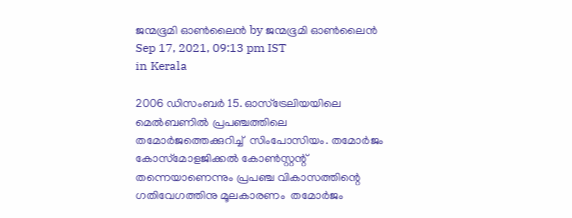ജന്മഭൂമി ഓണ്‍ലൈന്‍ by ജന്മഭൂമി ഓണ്‍ലൈന്‍
Sep 17, 2021, 09:13 pm IST
in Kerala

2006 ഡിസംബര്‍ 15. ഓസ്‌ട്രേലിയയിലെ മെല്‍ബണില്‍ പ്രപഞ്ചത്തിലെ തമോര്‍ജത്തെക്കുറിച്ച്  സിംപോസിയം. തമോര്‍ജം  കോസ്‌മോളജിക്കല്‍ കോണ്‍സ്റ്റന്റ് തന്നെയാണെന്നും പ്രപഞ്ച വികാസത്തിന്റെ ഗതിവേഗത്തിനു മൂലകാരണം  തമോര്‍ജം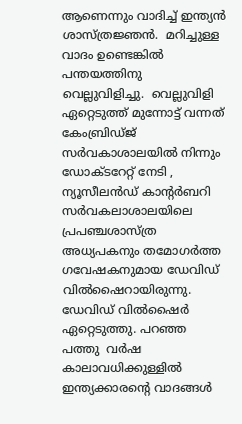ആണെന്നും വാദിച്ച് ഇന്ത്യന്‍ ശാസ്ത്രജ്ഞന്‍.  മറിച്ചുള്ള വാദം ഉണ്ടെങ്കില്‍ പന്തയത്തിനു വെല്ലുവിളിച്ചു.  വെല്ലുവിളി ഏറ്റെടുത്ത് മുന്നോട്ട് വന്നത് കേംബ്രിഡ്ജ് സര്‍വകാശാലയില്‍ നിന്നും ഡോക്ടറേറ്റ് നേടി , ന്യൂസീലന്‍ഡ് കാന്റര്‍ബറി സര്‍വകലാശാലയിലെ പ്രപഞ്ചശാസ്ത്ര അധ്യപകനും തമോഗര്‍ത്ത ഗവേഷകനുമായ ഡേവിഡ് വില്‍ഷൈറായിരുന്നു. ഡേവിഡ് വില്‍ഷൈര്‍ ഏറ്റെടുത്തു. പറഞ്ഞ പത്തു  വര്‍ഷ കാലാവധിക്കുള്ളില്‍ ഇന്ത്യക്കാരന്റെ വാദങ്ങള്‍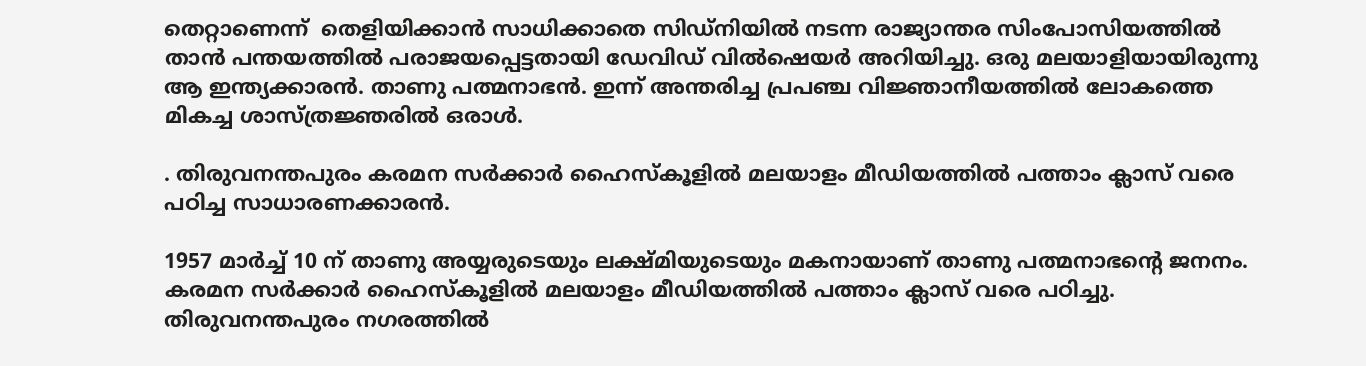തെറ്റാണെന്ന്  തെളിയിക്കാന്‍ സാധിക്കാതെ സിഡ്നിയില്‍ നടന്ന രാജ്യാന്തര സിംപോസിയത്തില്‍  താന്‍ പന്തയത്തില്‍ പരാജയപ്പെട്ടതായി ഡേവിഡ് വില്‍ഷെയര്‍ അറിയിച്ചു. ഒരു മലയാളിയായിരുന്നു ആ ഇന്ത്യക്കാരന്‍. താണു പത്മനാഭന്‍. ഇന്ന് അന്തരിച്ച പ്രപഞ്ച വിജ്ഞാനീയത്തില്‍ ലോകത്തെ മികച്ച ശാസ്ത്രജ്ഞരില്‍ ഒരാള്‍.

. തിരുവനന്തപുരം കരമന സര്‍ക്കാര്‍ ഹൈസ്‌കൂളില്‍ മലയാളം മീഡിയത്തില്‍ പത്താം ക്ലാസ് വരെ പഠിച്ച സാധാരണക്കാരന്‍.

1957 മാര്‍ച്ച് 10 ന് താണു അയ്യരുടെയും ലക്ഷ്മിയുടെയും മകനായാണ് താണു പത്മനാഭന്റെ ജനനം.  കരമന സര്‍ക്കാര്‍ ഹൈസ്‌കൂളില്‍ മലയാളം മീഡിയത്തില്‍ പത്താം ക്ലാസ് വരെ പഠിച്ചു. തിരുവനന്തപുരം നഗരത്തില്‍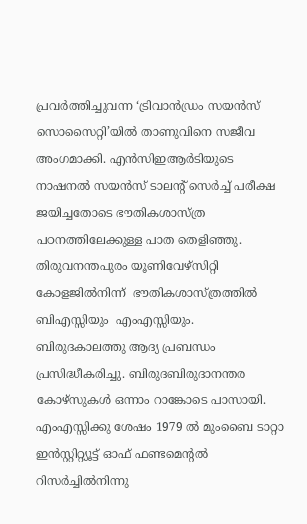പ്രവര്‍ത്തിച്ചുവന്ന ‘ട്രിവാന്‍ഡ്രം സയന്‍സ് സൊസൈറ്റി’യില്‍ താണുവിനെ സജീവ അംഗമാക്കി. എന്‍സിഇആര്‍ടിയുടെ നാഷനല്‍ സയന്‍സ് ടാലന്റ് സെര്‍ച്ച് പരീക്ഷ  ജയിച്ചതോടെ ഭൗതികശാസ്ത്ര  പഠനത്തിലേക്കുള്ള പാത തെളിഞ്ഞു. തിരുവനന്തപുരം യൂണിവേഴ്സിറ്റി കോളജില്‍നിന്ന്  ഭൗതികശാസ്ത്രത്തില്‍ ബിഎസ്സിയും  എംഎസ്സിയും.  ബിരുദകാലത്തു ആദ്യ പ്രബന്ധം പ്രസിദ്ധീകരിച്ചു. ബിരുദബിരുദാനന്തര കോഴ്‌സുകള്‍ ഒന്നാം റാങ്കോടെ പാസായി. എംഎസ്സിക്കു ശേഷം 1979 ല്‍ മുംബൈ ടാറ്റാ ഇന്‍സ്റ്റിറ്റ്യൂട്ട് ഓഫ് ഫണ്ടമെന്റല്‍ റിസര്‍ച്ചില്‍നിന്നു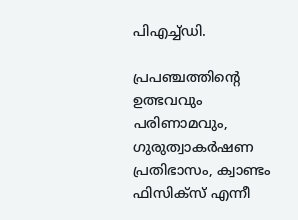പിഎച്ച്ഡി.

പ്രപഞ്ചത്തിന്റെ ഉത്ഭവവും പരിണാമവും, ഗുരുത്വാകര്‍ഷണ പ്രതിഭാസം, ക്വാണ്ടം ഫിസിക്‌സ് എന്നീ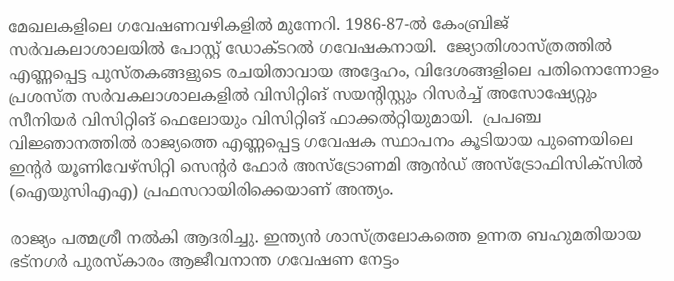മേഖലകളിലെ ഗവേഷണവഴികളില്‍ മുന്നേറി. 1986-87-ല്‍ കേംബ്രിജ് സര്‍വകലാശാലയില്‍ പോസ്റ്റ് ഡോക്ടറല്‍ ഗവേഷകനായി.  ജ്യോതിശാസ്ത്രത്തില്‍ എണ്ണപ്പെട്ട പുസ്തകങ്ങളുടെ രചയിതാവായ അദ്ദേഹം, വിദേശങ്ങളിലെ പതിനൊന്നോളം പ്രശസ്ത സര്‍വകലാശാലകളില്‍ വിസിറ്റിങ് സയന്റിസ്റ്റും റിസര്‍ച്ച് അസോഷ്യേറ്റും സീനിയര്‍ വിസിറ്റിങ് ഫെലോയും വിസിറ്റിങ് ഫാക്കല്‍റ്റിയുമായി.  പ്രപഞ്ച വിജ്ഞാനത്തില്‍ രാജ്യത്തെ എണ്ണപ്പെട്ട ഗവേഷക സ്ഥാപനം കൂടിയായ പുണെയിലെ ഇന്റര്‍ യൂണിവേഴ്‌സിറ്റി സെന്റര്‍ ഫോര്‍ അസ്‌ട്രോണമി ആന്‍ഡ് അസ്‌ട്രോഫിസിക്‌സില്‍ (ഐയുസിഎഎ) പ്രഫസറായിരിക്കെയാണ് അന്ത്യം.

രാജ്യം പത്മശ്രീ നല്‍കി ആദരിച്ചു. ഇന്ത്യന്‍ ശാസ്ത്രലോകത്തെ ഉന്നത ബഹുമതിയായ ഭട്നഗര്‍ പുരസ്‌കാരം ആജീവനാന്ത ഗവേഷണ നേട്ടം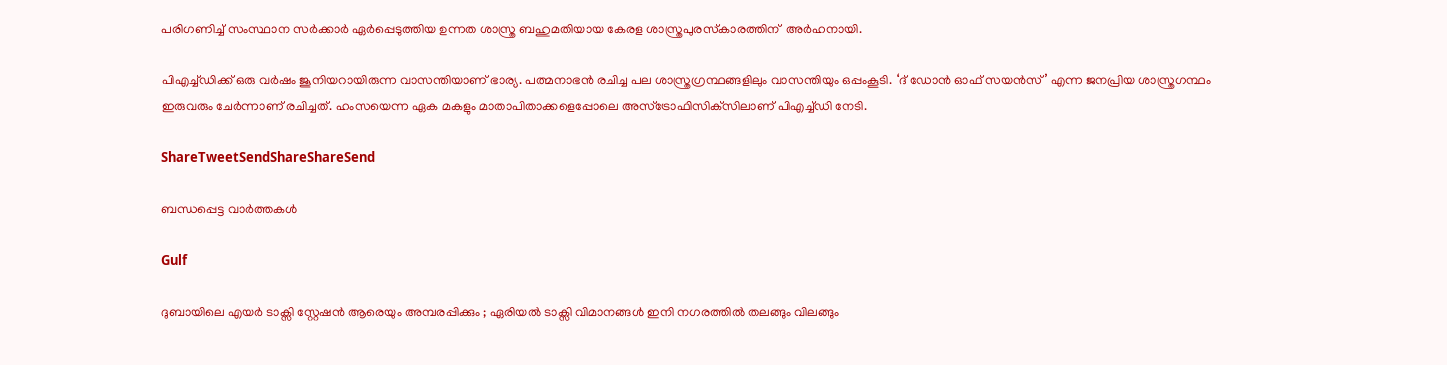പരിഗണിച്ച് സംസ്ഥാന സര്‍ക്കാര്‍ ഏര്‍പ്പെടുത്തിയ ഉന്നത ശാസ്ത്ര ബഹുമതിയായ കേരള ശാസ്ത്രപുരസ്‌കാരത്തിന്  അര്‍ഹനായി.

പിഎച്ച്ഡിക്ക് ഒരു വര്‍ഷം ജൂനിയറായിരുന്ന വാസന്തിയാണ് ഭാര്യ. പത്മനാഭന്‍ രചിച്ച പല ശാസ്ത്രഗ്രന്ഥങ്ങളിലും വാസന്തിയും ഒപ്പംകൂടി. ‘ദ് ഡോന്‍ ഓഫ് സയന്‍സ്’ എന്ന ജനപ്രിയ ശാസ്ത്രഗന്ഥം ഇരുവരും ചേര്‍ന്നാണ് രചിച്ചത്. ഹംസയെന്ന ഏക മകളും മാതാപിതാക്കളെപ്പോലെ അസ്‌ട്രോഫിസിക്‌സിലാണ് പിഎച്ച്ഡി നേടി.

ShareTweetSendShareShareSend

ബന്ധപ്പെട്ട വാര്‍ത്തകള്‍

Gulf

ദുബായിലെ എയർ ടാക്സി സ്റ്റേഷൻ ആരെയും അമ്പരപ്പിക്കും ; ഏരിയൽ ടാക്സി വിമാനങ്ങൾ ഇനി നഗരത്തിൽ തലങ്ങും വിലങ്ങും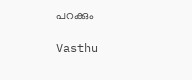പറക്കും

Vasthu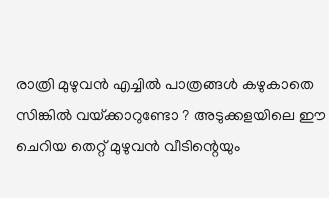രാത്രി മുഴുവൻ എച്ചിൽ പാത്രങ്ങൾ കഴുകാതെ സിങ്കിൽ വയ്‌ക്കാറുണ്ടോ ? അടുക്കളയിലെ ഈ ചെറിയ തെറ്റ് മുഴുവൻ വീടിന്റെയും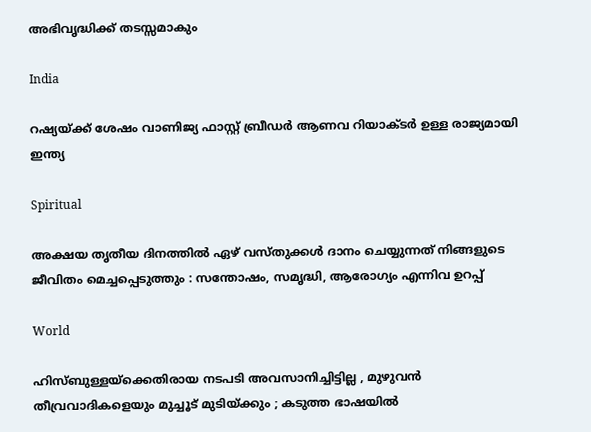അഭിവൃദ്ധിക്ക് തടസ്സമാകും

India

റഷ്യയ്‌ക്ക് ശേഷം വാണിജ്യ ഫാസ്റ്റ് ബ്രീഡര്‍ ആണവ റിയാക്ടര്‍ ഉള്ള രാജ്യമായി ഇന്ത്യ

Spiritual

അക്ഷയ തൃതീയ ദിനത്തിൽ ഏഴ് വസ്തുക്കൾ ദാനം ചെയ്യുന്നത് നിങ്ങളുടെ ജീവിതം മെച്ചപ്പെടുത്തും : സന്തോഷം, സമൃദ്ധി, ആരോഗ്യം എന്നിവ ഉറപ്പ്

World

ഹിസ്ബുള്ളയ്‌ക്കെതിരായ നടപടി അവസാനിച്ചിട്ടില്ല , മുഴുവൻ തീവ്രവാദികളെയും മുച്ചൂട് മുടിയ്‌ക്കും ; കടുത്ത ഭാഷയിൽ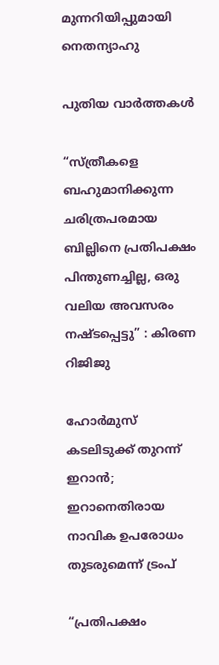മുന്നറിയിപ്പുമായി നെതന്യാഹു

പുതിയ വാര്‍ത്തകള്‍

“സ്ത്രീകളെ ബഹുമാനിക്കുന്ന ചരിത്രപരമായ ബില്ലിനെ പ്രതിപക്ഷം പിന്തുണച്ചില്ല, ഒരു വലിയ അവസരം നഷ്ടപ്പെട്ടു” : കിരണ റിജിജു

ഹോര്‍മുസ് കടലിടുക്ക് തുറന്ന് ഇറാന്‍; ഇറാനെതിരായ നാവിക ഉപരോധം തുടരുമെന്ന് ട്രംപ്

“പ്രതിപക്ഷം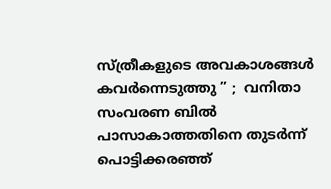സ്ത്രീകളുടെ അവകാശങ്ങൾ കവർന്നെടുത്തു ” ;  വനിതാ സംവരണ ബിൽ പാസാകാത്തതിനെ തുടർന്ന് പൊട്ടിക്കരഞ്ഞ്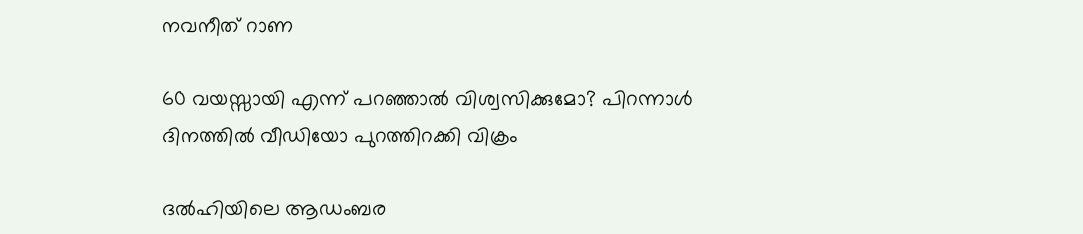നവനീത് റാണ

60 വയസ്സായി എന്ന് പറഞ്ഞാൽ വിശ്വസിക്കുമോ? പിറന്നാൾ ദിനത്തിൽ വീഡിയോ പുറത്തിറക്കി വിക്രം

ദൽഹിയിലെ ആഡംബര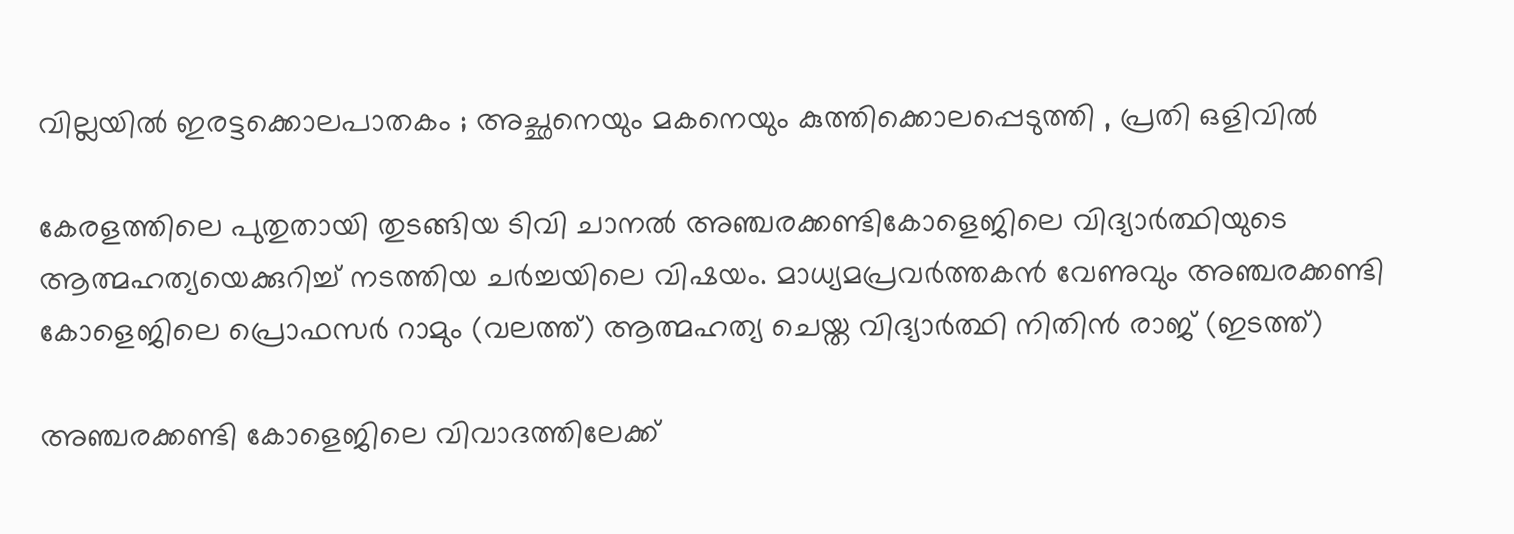വില്ലയിൽ ഇരട്ടക്കൊലപാതകം ; അച്ഛനെയും മകനെയും കുത്തിക്കൊലപ്പെടുത്തി , പ്രതി ഒളിവിൽ

കേരളത്തിലെ പുതുതായി തുടങ്ങിയ ടിവി ചാനല്‍ അഞ്ചരക്കണ്ടികോളെജിലെ വിദ്യാര്‍ത്ഥിയുടെ ആത്മഹത്യയെക്കുറിച്ച് നടത്തിയ ചര്‍ച്ചയിലെ വിഷയം. മാധ്യമപ്രവര്‍ത്തകന്‍ വേണുവും അഞ്ചരക്കണ്ടി കോളെജിലെ പ്രൊഫസര്‍ റാമും (വലത്ത്) ആത്മഹത്യ ചെയ്ത വിദ്യാര്‍ത്ഥി നിതിന്‍ രാജ് (ഇടത്ത്)

അഞ്ചരക്കണ്ടി കോളെജിലെ വിവാദത്തിലേക്ക്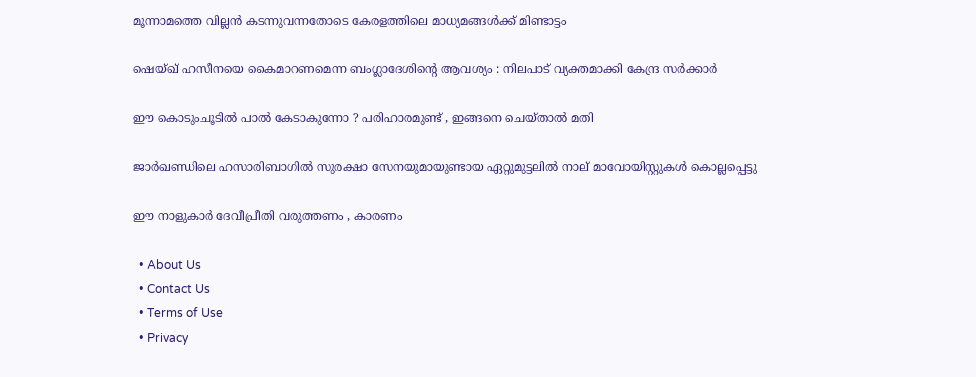മൂന്നാമത്തെ വില്ലന്‍ കടന്നുവന്നതോടെ കേരളത്തിലെ മാധ്യമങ്ങള്‍ക്ക് മിണ്ടാട്ടം

ഷെയ്ഖ് ഹസീനയെ കൈമാറണമെന്ന ബംഗ്ലാദേശിന്റെ ആവശ്യം : നിലപാട് വ്യക്തമാക്കി കേന്ദ്ര സർക്കാർ

ഈ കൊടുംചൂടിൽ പാൽ കേടാകുന്നോ ? പരിഹാരമുണ്ട് , ഇങ്ങനെ ചെയ്താൽ മതി

ജാർഖണ്ഡിലെ ഹസാരിബാഗിൽ സുരക്ഷാ സേനയുമായുണ്ടായ ഏറ്റുമുട്ടലിൽ നാല് മാവോയിസ്റ്റുകൾ കൊല്ലപ്പെട്ടു

ഈ നാളുകാർ ദേവീപ്രീതി വരുത്തണം , കാരണം

  • About Us
  • Contact Us
  • Terms of Use
  • Privacy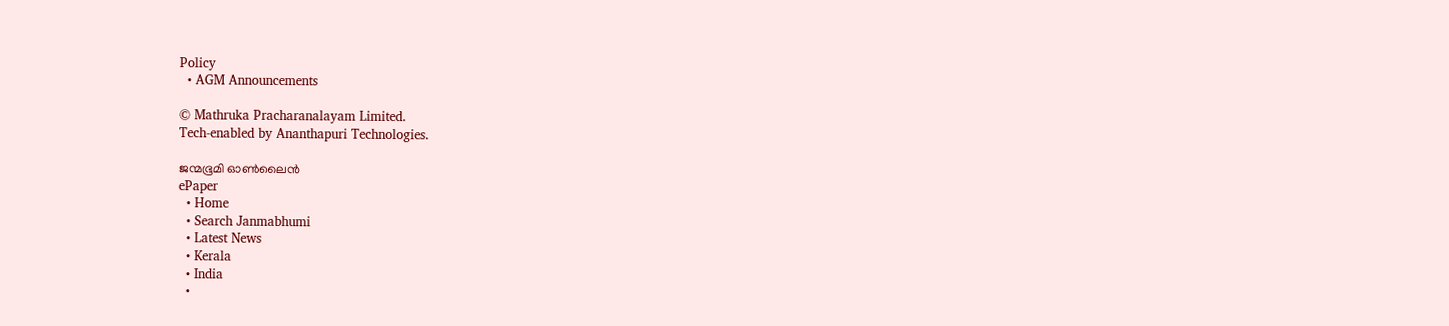Policy
  • AGM Announcements

© Mathruka Pracharanalayam Limited.
Tech-enabled by Ananthapuri Technologies.

ജന്മഭൂമി ഓണ്‍ലൈന്‍
ePaper
  • Home
  • Search Janmabhumi
  • Latest News
  • Kerala
  • India
  •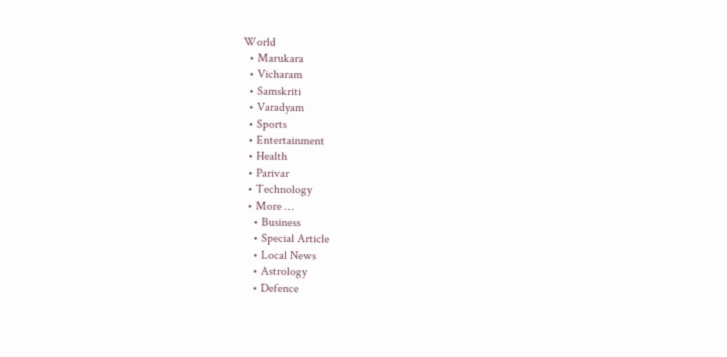World
  • Marukara
  • Vicharam
  • Samskriti
  • Varadyam
  • Sports
  • Entertainment
  • Health
  • Parivar
  • Technology
  • More …
    • Business
    • Special Article
    • Local News
    • Astrology
    • Defence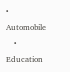• Automobile
    • Education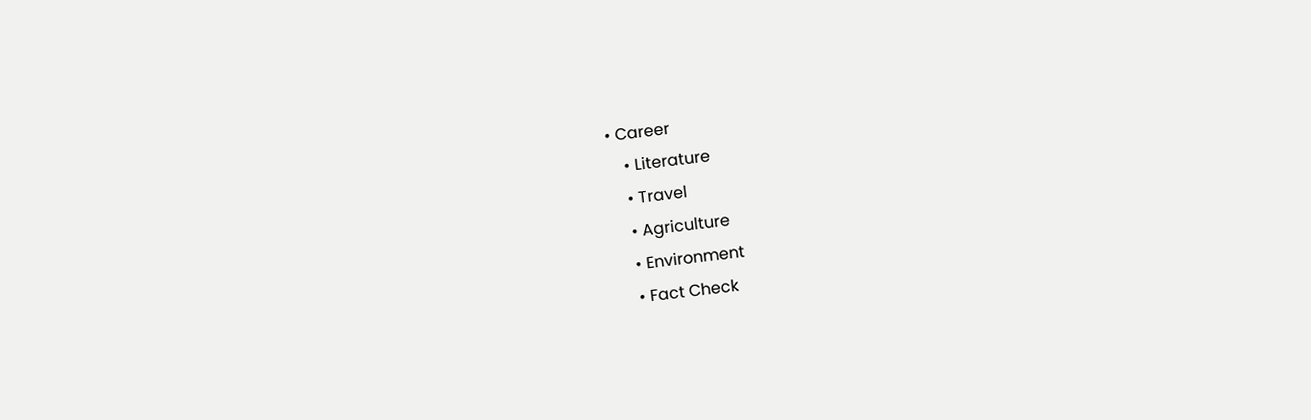• Career
    • Literature
    • Travel
    • Agriculture
    • Environment
    • Fact Check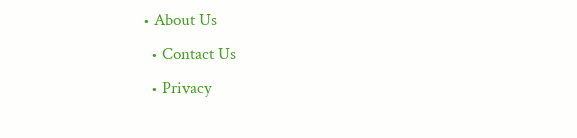• About Us
  • Contact Us
  • Privacy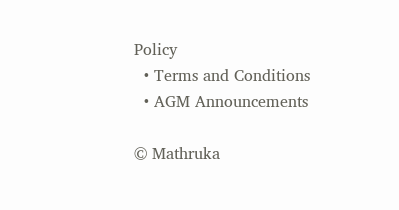Policy
  • Terms and Conditions
  • AGM Announcements

© Mathruka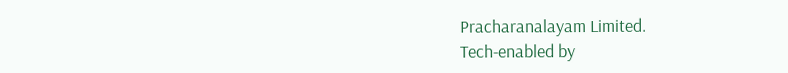Pracharanalayam Limited.
Tech-enabled by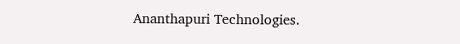Ananthapuri Technologies.